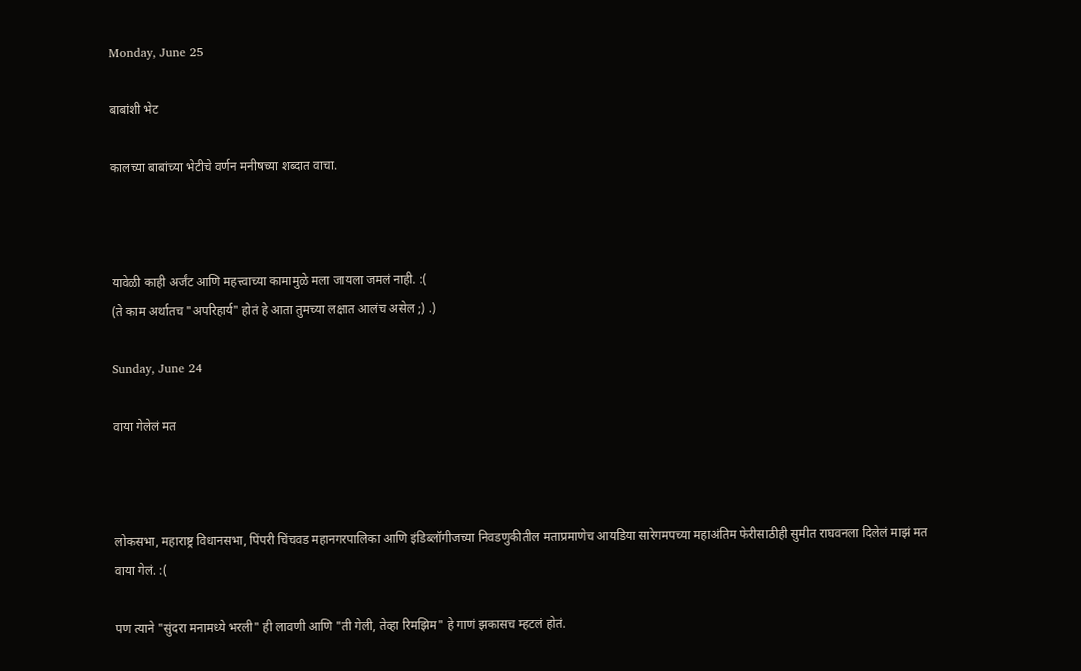Monday, June 25

बाबांशी भेट

कालच्या बाबांच्या भेटीचे वर्णन मनीषच्या शब्दात वाचा.



यावेळी काही अर्जंट आणि महत्त्वाच्या कामामुळे मला जायला जमलं नाही. :(
(ते काम अर्थातच "अपरिहार्य" होतं हे आता तुमच्या लक्षात आलंच असेल ;) .)

Sunday, June 24

वाया गेलेलं मत



लोकसभा, महाराष्ट्र विधानसभा, पिंपरी चिंचवड महानगरपालिका आणि इंडिब्लॉगीजच्या निवडणुकीतील मताप्रमाणेच आयडिया सारेगमपच्या महाअंतिम फेरीसाठीही सुमीत राघवनला दिलेलं माझं मत वाया गेलं. :(

पण त्याने "सुंदरा मनामध्ये भरली" ही लावणी आणि "ती गेली, तेव्हा रिमझिम" हे गाणं झकासच म्हटलं होतं.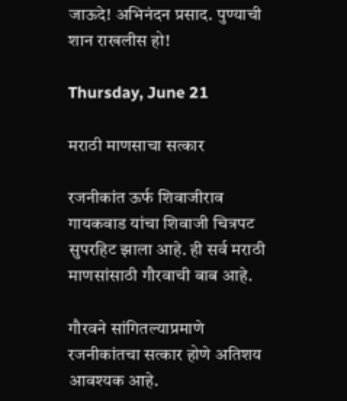जाऊदे! अभिनंदन प्रसाद. पुण्याची शान राखलीस हो!

Thursday, June 21

मराठी माणसाचा सत्कार

रजनीकांत ऊर्फ शिवाजीराव गायकवाड यांचा शिवाजी चित्रपट सुपरहिट झाला आहे. ही सर्व मराठी माणसांसाठी गौरवाची बाब आहे.

गौरवने सांगितल्याप्रमाणे रजनीकांतचा सत्कार होणे अतिशय आवश्यक आहे.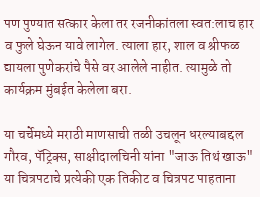पण पुण्यात सत्कार केला तर रजनीकांतला स्वत:लाच हार व फुले घेऊन यावे लागेल. त्याला हार, शाल व श्रीफळ द्यायला पुणेकरांचे पैसे वर आलेले नाहीत. त्यामुळे तो कार्यक्रम मुंबईत केलेला बरा.

या चर्चेमध्ये मराठी माणसाची तळी उचलून धरल्याबद्दल गौरव, पॅट्रिक्स, साक्षीदालचिनी यांना "जाऊ तिथं खाऊ" या चित्रपटाचे प्रत्येकी एक तिकीट व चित्रपट पाहताना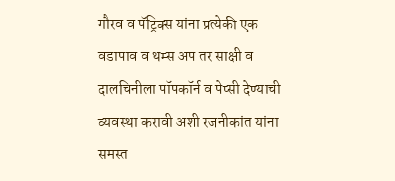गौरव व पॅट्रिक्स यांना प्रत्येकी एक वडापाव व थम्स अप तर साक्षी व दालचिनीला पॉपकॉर्न व पेप्सी देण्याची व्यवस्था करावी अशी रजनीकांत यांना समस्त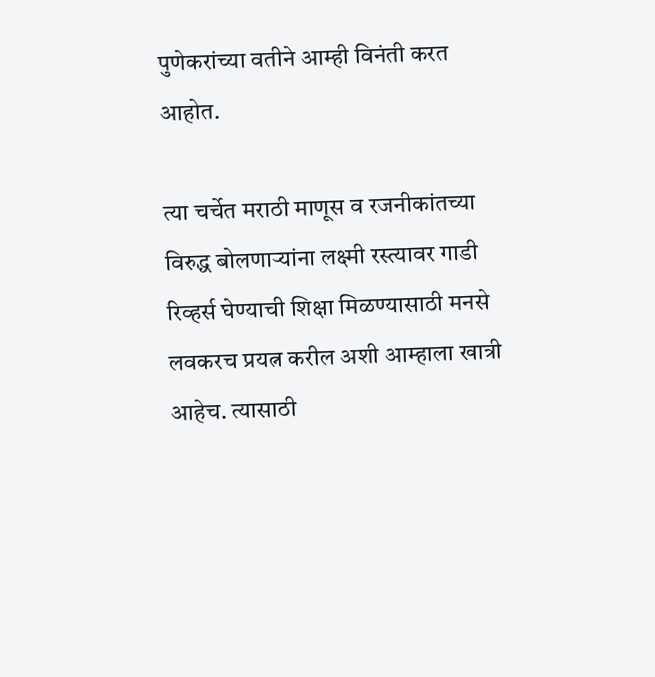पुणेकरांच्या वतीने आम्ही विनंती करत आहोत.

त्या चर्चेत मराठी माणूस व रजनीकांतच्या विरुद्ध बोलणार्‍यांना लक्ष्मी रस्त्यावर गाडी रिव्हर्स घेण्याची शिक्षा मिळण्यासाठी मनसे लवकरच प्रयत्न करील अशी आम्हाला खात्री आहेच. त्यासाठी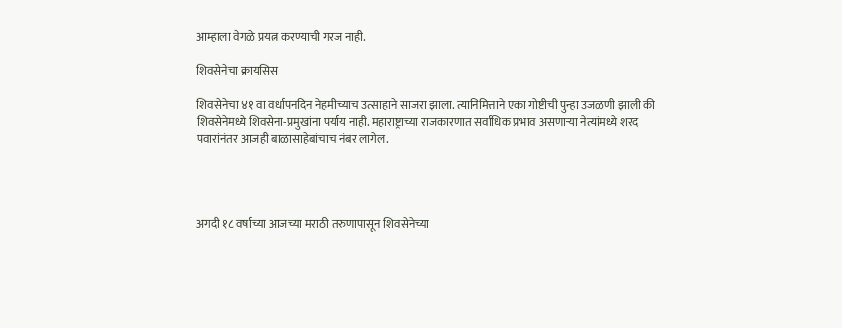आम्हाला वेगळे प्रयत्न करण्याची गरज नाही.

शिवसेनेचा क्रायसिस

शिवसेनेचा ४१ वा वर्धापनदिन नेहमीच्याच उत्साहाने साजरा झाला. त्यानिमित्ताने एका गोष्टीची पुन्हा उजळणी झाली की शिवसेनेमध्ये शिवसेना-प्रमुखांना पर्याय नाही. महाराष्ट्राच्या राजकारणात सर्वाधिक प्रभाव असणार्‍या नेत्यांमध्ये शरद पवारांनंतर आजही बाळासाहेबांचाच नंबर लागेल.




अगदी १८ वर्षाच्या आजच्या मराठी तरुणापासून शिवसेनेच्या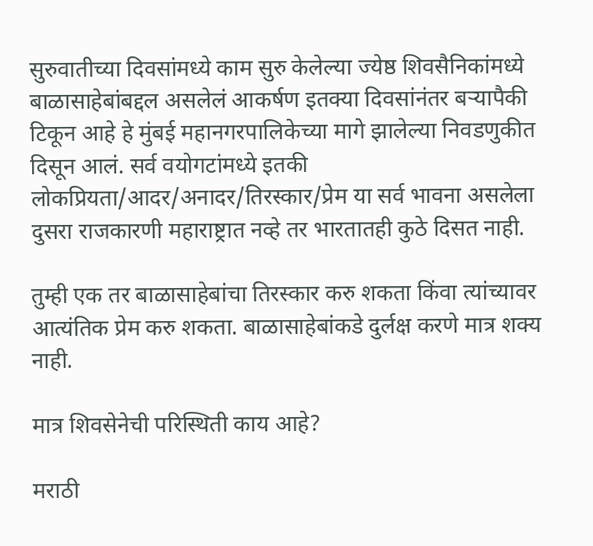सुरुवातीच्या दिवसांमध्ये काम सुरु केलेल्या ज्येष्ठ शिवसैनिकांमध्ये बाळासाहेबांबद्दल असलेलं आकर्षण इतक्या दिवसांनंतर बर्‍यापैकी टिकून आहे हे मुंबई महानगरपालिकेच्या मागे झालेल्या निवडणुकीत दिसून आलं. सर्व वयोगटांमध्ये इतकी लोकप्रियता/आदर/अनादर/तिरस्कार/प्रेम या सर्व भावना असलेला दुसरा राजकारणी महाराष्ट्रात नव्हे तर भारतातही कुठे दिसत नाही.

तुम्ही एक तर बाळासाहेबांचा तिरस्कार करु शकता किंवा त्यांच्यावर आत्यंतिक प्रेम करु शकता. बाळासाहेबांकडे दुर्लक्ष करणे मात्र शक्य नाही.

मात्र शिवसेनेची परिस्थिती काय आहे?

मराठी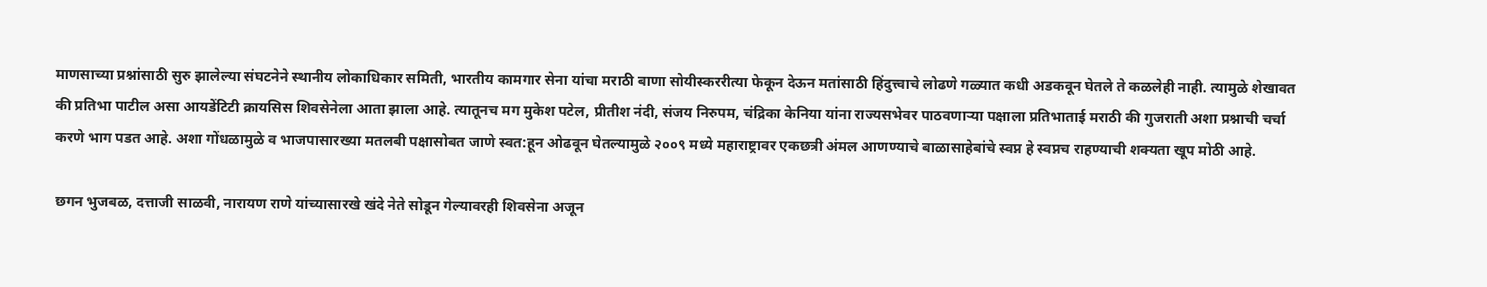माणसाच्या प्रश्नांसाठी सुरु झालेल्या संघटनेने स्थानीय लोकाधिकार समिती, भारतीय कामगार सेना यांचा मराठी बाणा सोयीस्कररीत्या फेकून देऊन मतांसाठी हिंदुत्त्वाचे लोढणे गळ्यात कधी अडकवून घेतले ते कळलेही नाही. त्यामुळे शेखावत की प्रतिभा पाटील असा आयडेंटिटी क्रायसिस शिवसेनेला आता झाला आहे. त्यातूनच मग मुकेश पटेल, प्रीतीश नंदी, संजय निरुपम, चंद्रिका केनिया यांना राज्यसभेवर पाठवणार्‍या पक्षाला प्रतिभाताई मराठी की गुजराती अशा प्रश्नाची चर्चा करणे भाग पडत आहे. अशा गोंधळामुळे व भाजपासारख्या मतलबी पक्षासोबत जाणे स्वत:हून ओढवून घेतल्यामुळे २००९ मध्ये महाराष्ट्रावर एकछत्री अंमल आणण्याचे बाळासाहेबांचे स्वप्न हे स्वप्नच राहण्याची शक्यता खूप मोठी आहे.

छगन भुजबळ, दत्ताजी साळवी, नारायण राणे यांच्यासारखे खंदे नेते सोडून गेल्यावरही शिवसेना अजून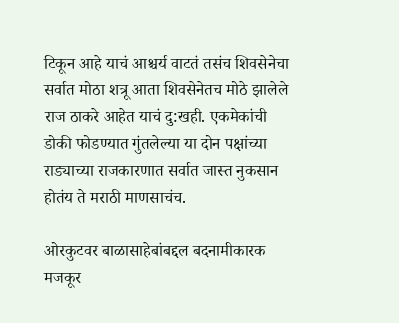टिकून आहे याचं आश्चर्य वाटतं तसंच शिवसेनेचा सर्वात मोठा शत्रू आता शिवसेनेतच मोठे झालेले राज ठाकरे आहेत याचं दु:खही. एकमेकांची डोकी फोडण्यात गुंतलेल्या या दोन पक्षांच्या राड्याच्या राजकारणात सर्वात जास्त नुकसान होतंय ते मराठी माणसाचंच.

ओरकुटवर बाळासाहेबांबद्दल बदनामीकारक मजकूर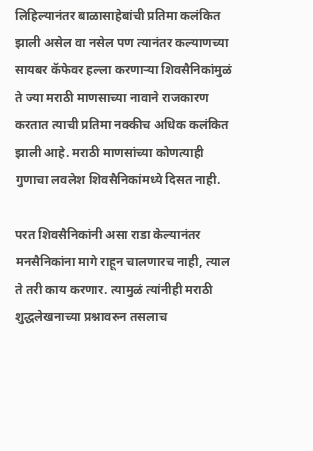लिहिल्यानंतर बाळासाहेबांची प्रतिमा कलंकित झाली असेल वा नसेल पण त्यानंतर कल्याणच्या सायबर कॅफेवर हल्ला करणार्‍या शिवसैनिकांमुळं ते ज्या मराठी माणसाच्या नावाने राजकारण करतात त्याची प्रतिमा नक्कीच अधिक कलंकित झाली आहे. मराठी माणसांच्या कोणत्याही गुणाचा लवलेश शिवसैनिकांमध्ये दिसत नाही.

परत शिवसैनिकांनी असा राडा केल्यानंतर मनसैनिकांना मागे राहून चालणारच नाही, त्याल ते तरी काय करणार. त्यामुळं त्यांनीही मराठी शुद्धलेखनाच्या प्रश्नावरुन तसलाच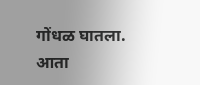गोंधळ घातला. आता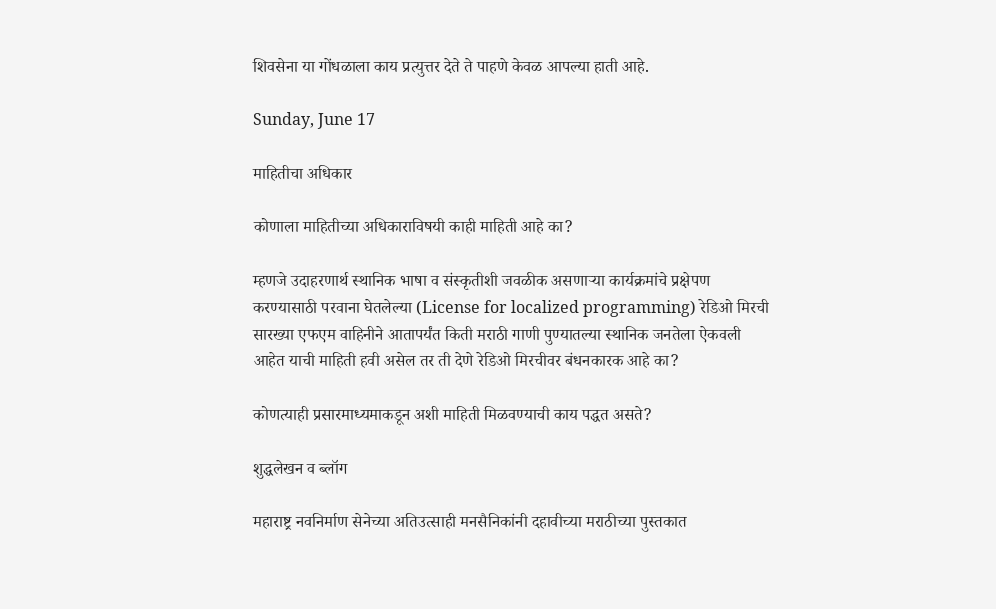शिवसेना या गोंधळाला काय प्रत्युत्तर देते ते पाहणे केवळ आपल्या हाती आहे.

Sunday, June 17

माहितीचा अधिकार

कोणाला माहितीच्या अधिकाराविषयी काही माहिती आहे का?

म्हणजे उदाहरणार्थ स्थानिक भाषा व संस्कृतीशी जवळीक असणार्‍या कार्यक्रमांचे प्रक्षेपण करण्यासाठी परवाना घेतलेल्या (License for localized programming) रेडिओ मिरची सारख्या एफएम वाहिनीने आतापर्यंत किती मराठी गाणी पुण्यातल्या स्थानिक जनतेला ऐकवली आहेत याची माहिती हवी असेल तर ती देणे रेडिओ मिरचीवर बंधनकारक आहे का?

कोणत्याही प्रसारमाध्यमाकडून अशी माहिती मिळवण्याची काय पद्धत असते?

शुद्धलेखन व ब्लॉग

महाराष्ट्र नवनिर्माण सेनेच्या अतिउत्साही मनसैनिकांनी दहावीच्या मराठीच्या पुस्तकात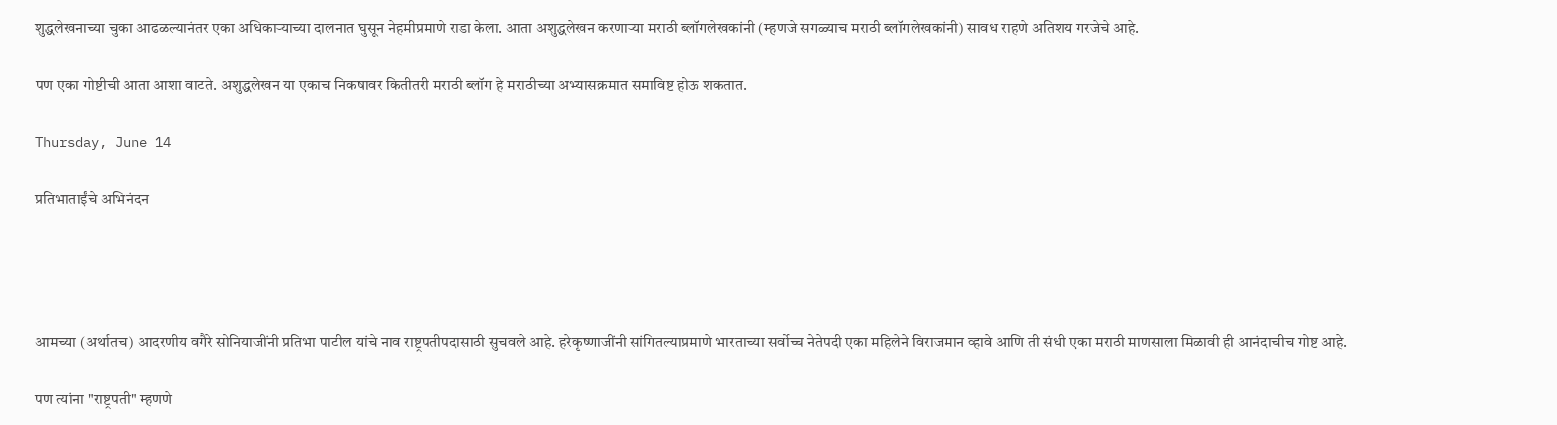शुद्धलेखनाच्या चुका आढळल्यानंतर एका अधिकार्‍याच्या दालनात घुसून नेहमीप्रमाणे राडा केला. आता अशुद्धलेखन करणार्‍या मराठी ब्लॉगलेखकांनी (म्हणजे सगळ्याच मराठी ब्लॉगलेखकांनी) सावध राहणे अतिशय गरजेचे आहे.

पण एका गोष्टीची आता आशा वाटते. अशुद्धलेखन या एकाच निकषावर कितीतरी मराठी ब्लॉग हे मराठीच्या अभ्यासक्रमात समाविष्ट होऊ शकतात.

Thursday, June 14

प्रतिभाताईंचे अभिनंदन




आमच्या (अर्थातच) आदरणीय वगैरे सोनियाजींनी प्रतिभा पाटील यांचे नाव राष्ट्रपतीपदासाठी सुचवले आहे. हरेकृष्णाजींनी सांगितल्याप्रमाणे भारताच्या सर्वोच्च नेतेपदी एका महिलेने विराजमान व्हावे आणि ती संधी एका मराठी माणसाला मिळावी ही आनंदाचीच गोष्ट आहे.

पण त्यांना "राष्ट्रपती" म्हणणे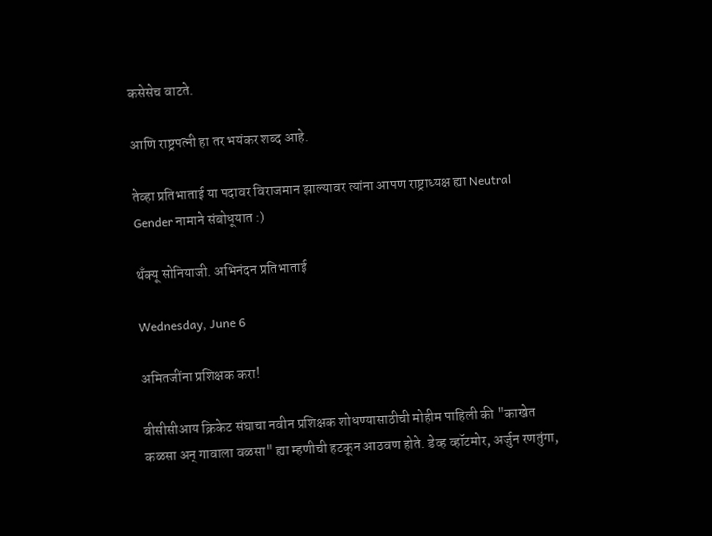कसेसेच वाटते.

आणि राष्ट्रपत्नी हा तर भयंकर शब्द आहे.

तेव्हा प्रतिभाताई या पदावर विराजमान झाल्यावर त्यांना आपण राष्ट्राध्यक्ष ह्या Neutral Gender नामाने संबोधूयात :)

थॅंक्यू सोनियाजी. अभिनंदन प्रतिभाताई

Wednesday, June 6

अमितजींना प्रशिक्षक करा!

बीसीसीआय क्रिकेट संघाचा नवीन प्रशिक्षक शोधण्यासाठीची मोहीम पाहिली की "काखेत कळसा अन् गावाला वळसा" ह्या म्हणीची हटकून आठवण होते. डेव्ह व्हॉटमोर, अर्जुन रणतुंगा,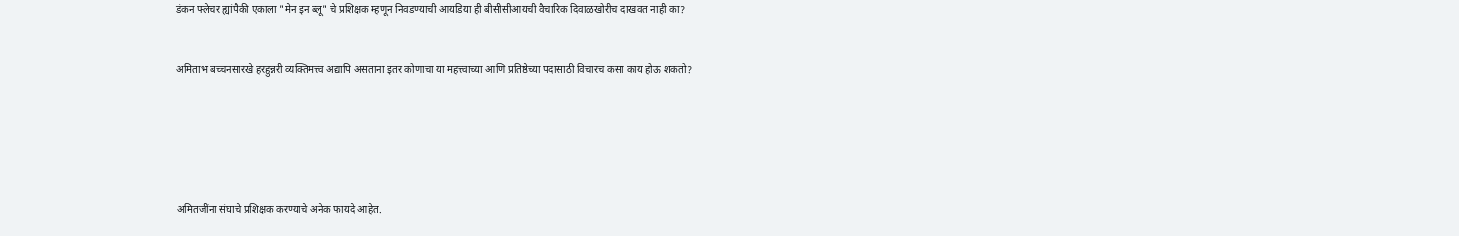डंकन फ्लेचर ह्यांपैकी एकाला "मेन इन ब्लू" चे प्रशिक्षक म्हणून निवडण्याची आयडिया ही बीसीसीआयची वैचारिक दिवाळखोरीच दाखवत नाही का?


अमिताभ बच्चनसारखे हरहुन्नरी व्यक्तिमत्त्व अद्यापि असताना इतर कोणाचा या महत्त्वाच्या आणि प्रतिष्ठेच्या पदासाठी विचारच कसा काय होऊ शकतो?






अमितजींना संघाचे प्रशिक्षक करण्याचे अनेक फायदे आहेत.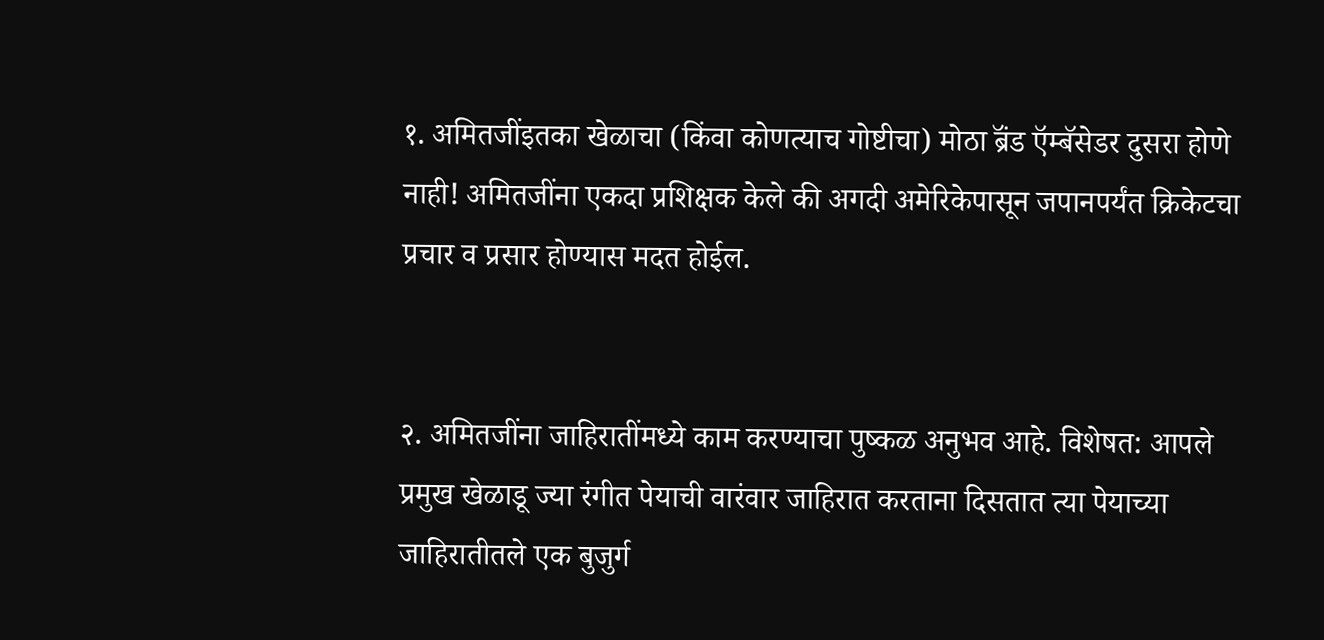१. अमितजींइतका खेळाचा (किंवा कोणत्याच गोष्टीचा) मोठा ब्रॅंड ऍम्बॅसेडर दुसरा होणे नाही! अमितजींना एकदा प्रशिक्षक केले की अगदी अमेरिकेपासून जपानपर्यंत क्रिकेटचा प्रचार व प्रसार होण्यास मदत होईल.


२. अमितजींना जाहिरातींमध्ये काम करण्याचा पुष्कळ अनुभव आहे. विशेषत: आपले प्रमुख खेळाडू ज्या रंगीत पेयाची वारंवार जाहिरात करताना दिसतात त्या पेयाच्या जाहिरातीतले एक बुजुर्ग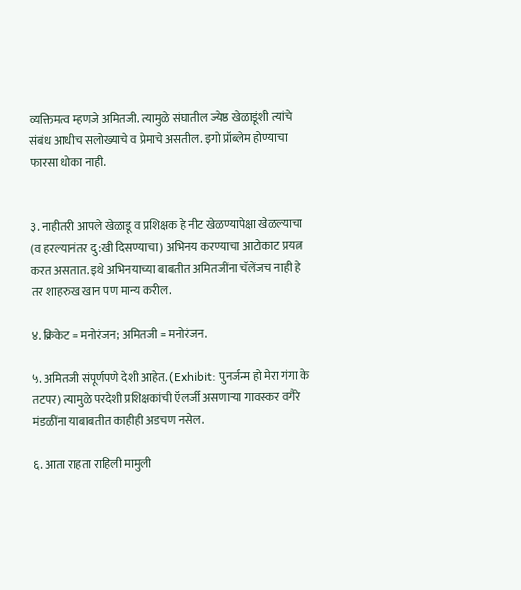व्यक्तिमत्व म्हणजे अमितजी. त्यामुळे संघातील ज्येष्ठ खेळाडूंशी त्यांचे संबंध आधीच सलोख्याचे व प्रेमाचे असतील. इगो प्रॉब्लेम होण्याचा फारसा धोका नाही.


३. नाहीतरी आपले खेळाडू व प्रशिक्षक हे नीट खेळण्यापेक्षा खेळल्याचा (व हरल्यानंतर दु:खी दिसण्याचा) अभिनय करण्याचा आटोकाट प्रयत्न करत असतात. इथे अभिनयाच्या बाबतीत अमितजींना चॅलेंजच नाही हे तर शाहरुख खान पण मान्य करील.

४. क्रिकेट = मनोरंजन; अमितजी = मनोरंजन.

५. अमितजी संपूर्णपणे देशी आहेत. (Exhibit: पुनर्जन्म हो मेरा गंगा के तटपर) त्यामुळे परदेशी प्रशिक्षकांची ऍलर्जी असणार्‍या गावस्कर वगैरे मंडळींना याबाबतीत काहीही अडचण नसेल.

६. आता राहता राहिली मामुली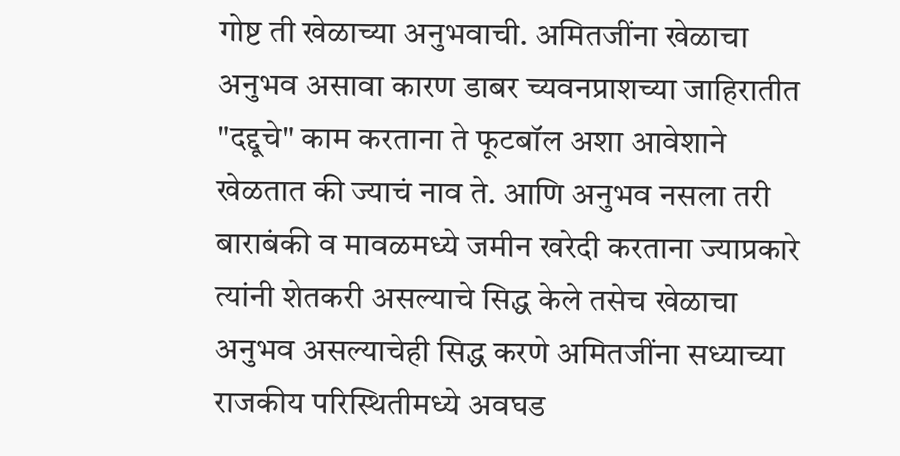गोष्ट ती खेळाच्या अनुभवाची. अमितजींना खेळाचा अनुभव असावा कारण डाबर च्यवनप्राशच्या जाहिरातीत "दद्दूचे" काम करताना ते फूटबॉल अशा आवेशाने खेळतात की ज्याचं नाव ते. आणि अनुभव नसला तरी बाराबंकी व मावळमध्ये जमीन खरेदी करताना ज्याप्रकारे त्यांनी शेतकरी असल्याचे सिद्ध केले तसेच खेळाचा अनुभव असल्याचेही सिद्ध करणे अमितजींना सध्याच्या राजकीय परिस्थितीमध्ये अवघड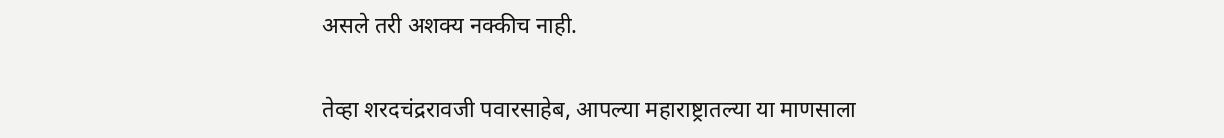असले तरी अशक्य नक्कीच नाही.


तेव्हा शरदचंद्ररावजी पवारसाहेब, आपल्या महाराष्ट्रातल्या या माणसाला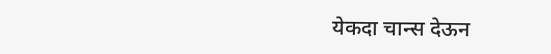येकदा चान्स देऊन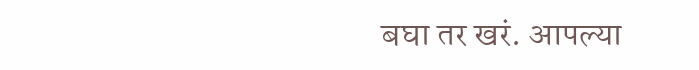बघा तर खरं. आपल्या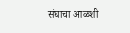संघाचा आळशी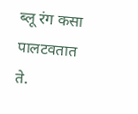ब्लू रंग कसा पालटवतात ते.